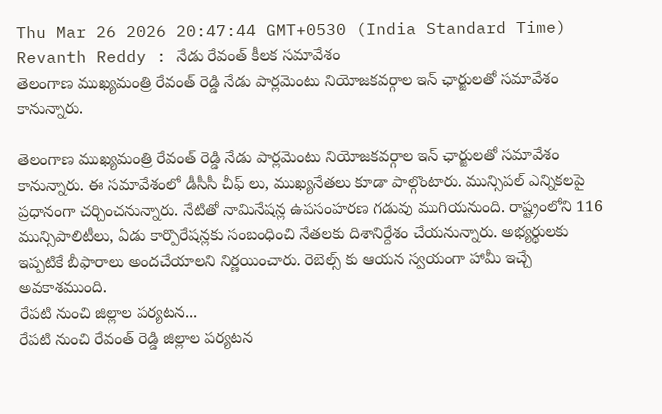Thu Mar 26 2026 20:47:44 GMT+0530 (India Standard Time)
Revanth Reddy : నేడు రేవంత్ కీలక సమావేశం
తెలంగాణ ముఖ్యమంత్రి రేవంత్ రెడ్డి నేడు పార్లమెంటు నియోజకవర్గాల ఇన్ ఛార్జులతో సమావేశం కానున్నారు.

తెలంగాణ ముఖ్యమంత్రి రేవంత్ రెడ్డి నేడు పార్లమెంటు నియోజకవర్గాల ఇన్ ఛార్జులతో సమావేశం కానున్నారు. ఈ సమావేశంలో డీసీసీ చీఫ్ లు, ముఖ్యనేతలు కూడా పాల్గొంటారు. మున్సిపల్ ఎన్నికలపై ప్రధానంగా చర్చించనున్నారు. నేటితో నామినేషన్ల ఉపసంహరణ గడువు ముగియనుంది. రాష్ట్రంలోని 116 మున్సిపాలిటీలు, ఏడు కార్పొరేషన్లకు సంబంధించి నేతలకు దిశానిర్దేశం చేయనున్నారు. అభ్యర్థులకు ఇప్పటికే బీఫారాలు అందచేయాలని నిర్ణయించారు. రెబెల్స్ కు ఆయన స్వయంగా హామీ ఇచ్చే అవకాశముంది.
రేపటి నుంచి జిల్లాల పర్యటన...
రేపటి నుంచి రేవంత్ రెడ్డి జిల్లాల పర్యటన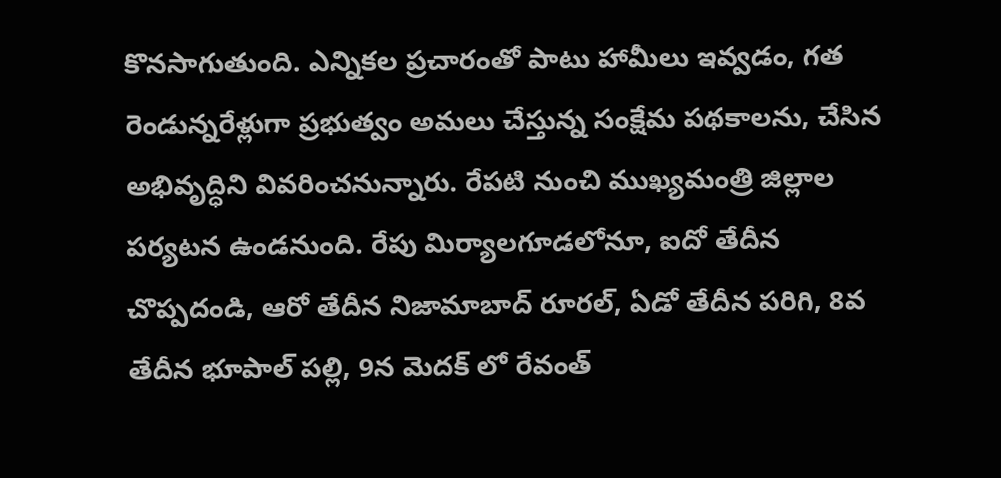కొనసాగుతుంది. ఎన్నికల ప్రచారంతో పాటు హామీలు ఇవ్వడం, గత రెండున్నరేళ్లుగా ప్రభుత్వం అమలు చేస్తున్న సంక్షేమ పథకాలను, చేసిన అభివృద్ధిని వివరించనున్నారు. రేపటి నుంచి ముఖ్యమంత్రి జిల్లాల పర్యటన ఉండనుంది. రేపు మిర్యాలగూడలోనూ, ఐదో తేదీన చొప్పదండి, ఆరో తేదీన నిజామాబాద్ రూరల్, ఏడో తేదీన పరిగి, 8వ తేదీన భూపాల్ పల్లి, 9న మెదక్ లో రేవంత్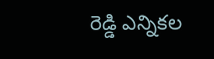రెడ్డి ఎన్నికల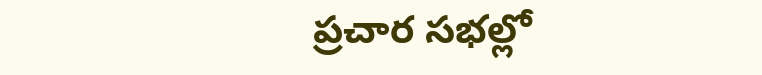ప్రచార సభల్లో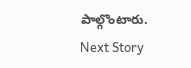పాల్గొంటారు.
Next Story